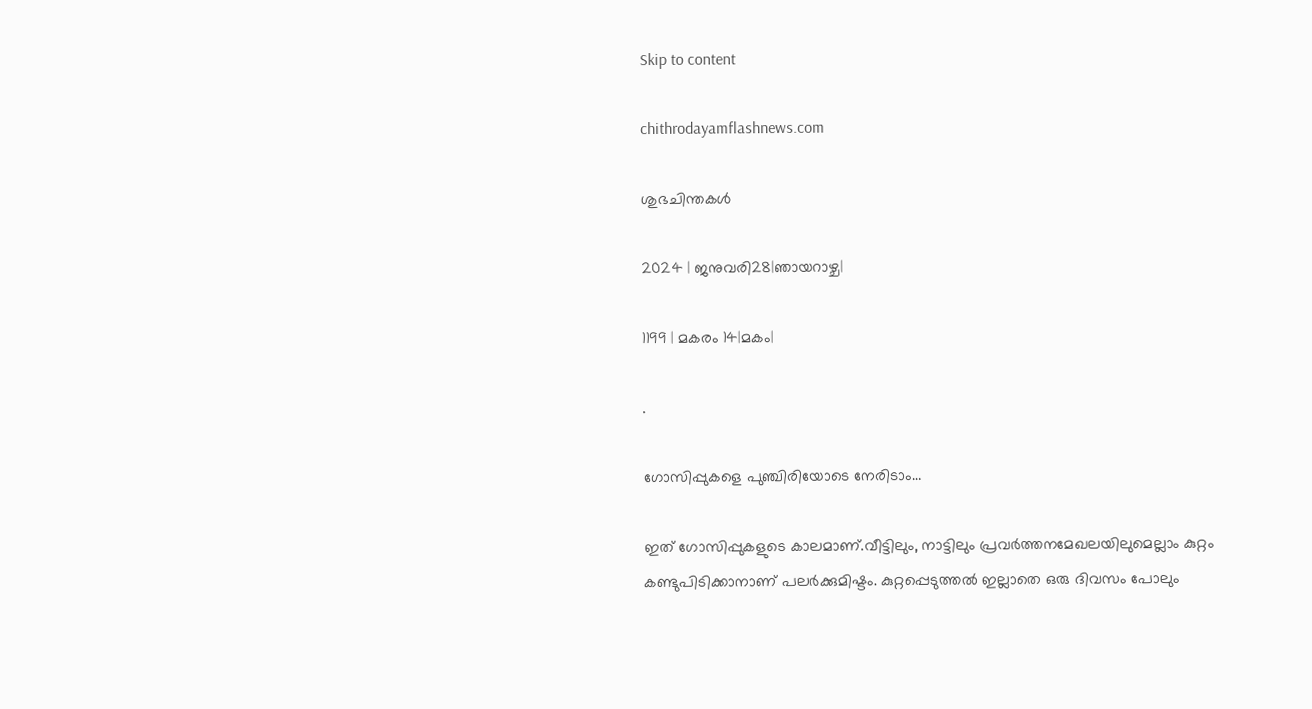Skip to content

chithrodayamflashnews.com

ശുഭചിന്തകൾ

2024 | ജനുവരി28|ഞായറാഴ്ച|

1199 | മകരം 14|മകം|

.

ഗോസിപ്പുകളെ പുഞ്ചിരിയോടെ നേരിടാം…

ഇത് ഗോസിപ്പുകളുടെ കാലമാണ്.വീട്ടിലും, നാട്ടിലും പ്രവർത്തനമേഖലയിലുമെല്ലാം കുറ്റം കണ്ടുപിടിക്കാനാണ് പലർക്കുമിഷ്ടം. കുറ്റപ്പെടുത്തൽ ഇല്ലാതെ ഒരു ദിവസം പോലും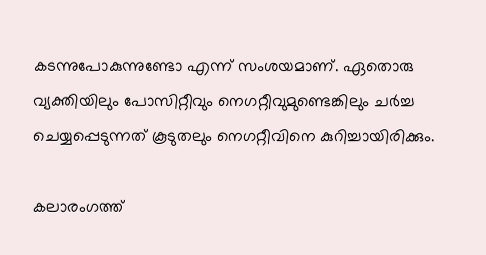കടന്നുപോകുന്നുണ്ടോ എന്ന് സംശയമാണ്. ഏതൊരു വ്യക്തിയിലും പോസിറ്റീവും നെഗറ്റീവുമുണ്ടെങ്കിലും ചർച്ച ചെയ്യപ്പെടുന്നത് കൂടുതലും നെഗറ്റീവിനെ കുറിച്ചായിരിക്കും.

കലാരംഗത്ത്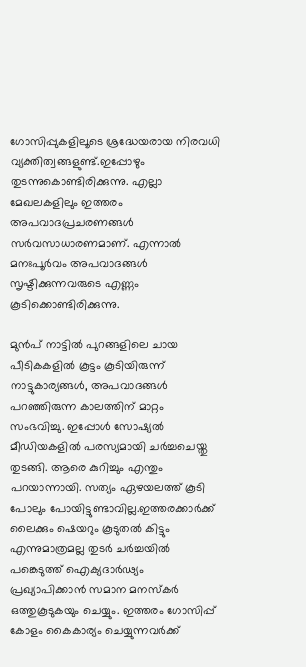ഗോസിപ്പുകളിലൂടെ ശ്രദ്ധേയരായ നിരവധി വ്യക്തിത്വങ്ങളുണ്ട്.ഇപ്പോഴും തുടന്നുകൊണ്ടിരിക്കുന്നു. എല്ലാ മേഖലകളിലും ഇത്തരം അപവാദപ്രചരണങ്ങൾ സർവസാധാരണമാണ്. എന്നാൽ മനഃപൂർവം അപവാദങ്ങൾ സൃഷ്ടിക്കുന്നവരുടെ എണ്ണം കൂടിക്കൊണ്ടിരിക്കുന്നു.

മുൻപ് നാട്ടിൽ പുറങ്ങളിലെ ചായ പീടികകളിൽ കൂട്ടം കൂടിയിരുന്ന് നാട്ടുകാര്യങ്ങൾ, അപവാദങ്ങൾ പറഞ്ഞിരുന്ന കാലത്തിന് മാറ്റം സംഭവിച്ചു. ഇപ്പോൾ സോഷ്യൽ മീഡിയകളിൽ പരസ്യമായി ചർച്ചചെയ്തു തുടങ്ങി. ആരെ കുറിച്ചും എന്തും പറയാന്നായി. സത്യം ഏഴയലത്ത് കൂടി പോലും പോയിട്ടുണ്ടാവില്ല.ഇത്തരക്കാർക്ക് ലൈക്കും ഷെയറും കൂടുതൽ കിട്ടും എന്നുമാത്രമല്ല തുടർ ചർച്ചയിൽ പങ്കെടുത്ത് ഐക്യദാർഢ്യം പ്രഖ്യാപിക്കാൻ സമാന മനസ്കർ ഒത്തുകൂടുകയും ചെയ്യും. ഇത്തരം ഗോസിപ്പ് കോളം കൈകാര്യം ചെയ്യുന്നവർക്ക്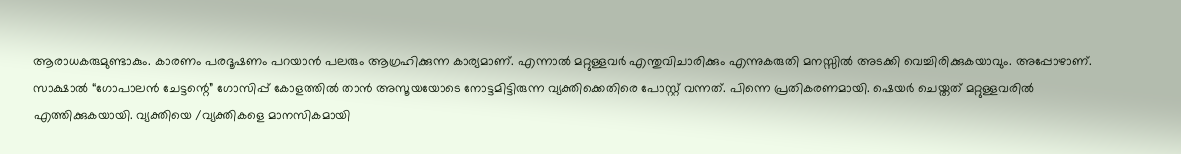ആരാധകരുമുണ്ടാകും. കാരണം പരദൂഷണം പറയാൻ പലരും ആഗ്രഹിക്കുന്ന കാര്യമാണ്. എന്നാൽ മറ്റുള്ളവർ എന്തുവിചാരിക്കും എന്നുകരുതി മനസ്സിൽ അടക്കി വെച്ചിരിക്കുകയാവും. അപ്പോഴാണ്. സാക്ഷാൽ “ഗോപാലൻ ചേട്ടന്റെ” ഗോസിപ്പ് കോളത്തിൽ താൻ അസൂയയോടെ നോട്ടമിട്ടിരുന്ന വ്യക്തിക്കെതിരെ പോസ്റ്റ്‌ വന്നത്. പിന്നെ പ്രതികരണമായി. ഷെയർ ചെയ്തത് മറ്റുള്ളവരിൽ എത്തിക്കുകയായി. വ്യക്തിയെ /വ്യക്തികളെ മാനസികമായി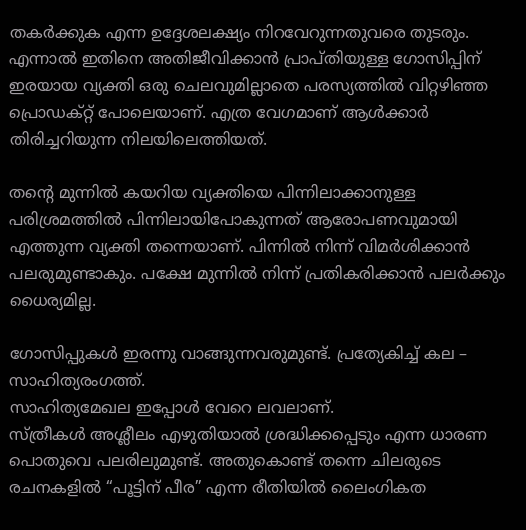തകർക്കുക എന്ന ഉദ്ദേശലക്ഷ്യം നിറവേറുന്നതുവരെ തുടരും. എന്നാൽ ഇതിനെ അതിജീവിക്കാൻ പ്രാപ്തിയുള്ള ഗോസിപ്പിന് ഇരയായ വ്യക്തി ഒരു ചെലവുമില്ലാതെ പരസ്യത്തിൽ വിറ്റഴിഞ്ഞ പ്രൊഡക്റ്റ് പോലെയാണ്. എത്ര വേഗമാണ് ആൾക്കാർ തിരിച്ചറിയുന്ന നിലയിലെത്തിയത്.

തന്റെ മുന്നിൽ കയറിയ വ്യക്തിയെ പിന്നിലാക്കാനുള്ള പരിശ്രമത്തിൽ പിന്നിലായിപോകുന്നത് ആരോപണവുമായി എത്തുന്ന വ്യക്തി തന്നെയാണ്. പിന്നിൽ നിന്ന് വിമർശിക്കാൻ പലരുമുണ്ടാകും. പക്ഷേ മുന്നിൽ നിന്ന് പ്രതികരിക്കാൻ പലർക്കും ധൈര്യമില്ല.

ഗോസിപ്പുകൾ ഇരന്നു വാങ്ങുന്നവരുമുണ്ട്. പ്രത്യേകിച്ച് കല – സാഹിത്യരംഗത്ത്.
സാഹിത്യമേഖല ഇപ്പോൾ വേറെ ലവലാണ്.
സ്ത്രീകൾ അശ്ലീലം എഴുതിയാൽ ശ്രദ്ധിക്കപ്പെടും എന്ന ധാരണ പൊതുവെ പലരിലുമുണ്ട്. അതുകൊണ്ട് തന്നെ ചിലരുടെ രചനകളിൽ “പൂട്ടിന് പീര” എന്ന രീതിയിൽ ലൈംഗികത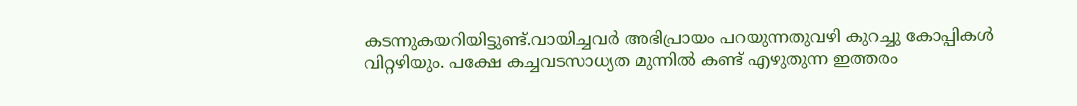കടന്നുകയറിയിട്ടുണ്ട്.വായിച്ചവർ അഭിപ്രായം പറയുന്നതുവഴി കുറച്ചു കോപ്പികൾ വിറ്റഴിയും. പക്ഷേ കച്ചവടസാധ്യത മുന്നിൽ കണ്ട് എഴുതുന്ന ഇത്തരം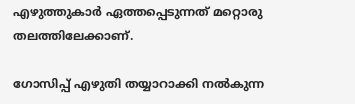എഴുത്തുകാർ ഏത്തപ്പെടുന്നത് മറ്റൊരു തലത്തിലേക്കാണ്.

ഗോസിപ്പ് എഴുതി തയ്യാറാക്കി നൽകുന്ന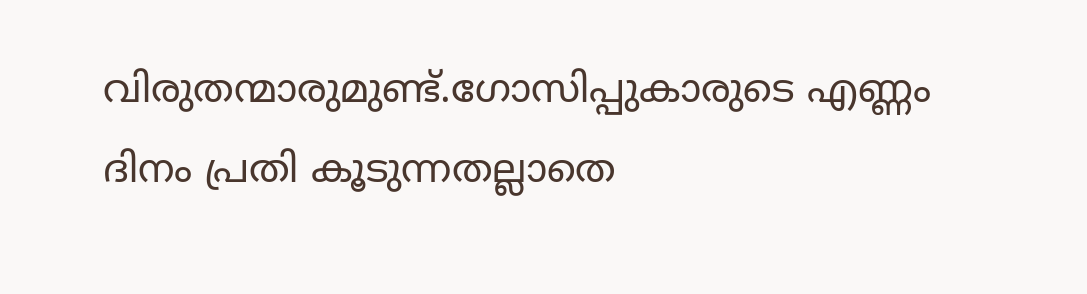വിരുതന്മാരുമുണ്ട്.ഗോസിപ്പുകാരുടെ എണ്ണം ദിനം പ്രതി കൂടുന്നതല്ലാതെ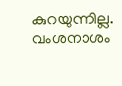കുറയുന്നില്ല. വംശനാശം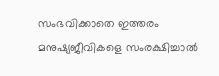സംഭവിക്കാതെ ഇത്തരം മനുഷ്യജീവികളെ സംരക്ഷിച്ചാൽ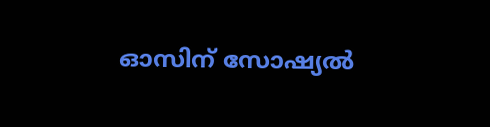ഓസിന് സോഷ്യൽ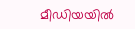മീഡിയയിൽ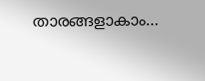താരങ്ങളാകാം…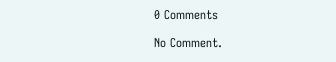0 Comments

No Comment.